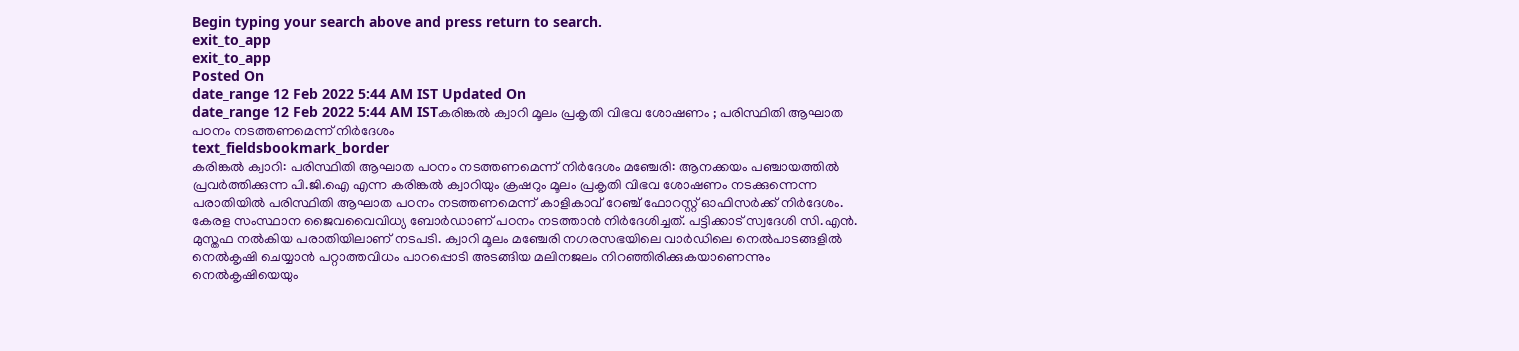Begin typing your search above and press return to search.
exit_to_app
exit_to_app
Posted On
date_range 12 Feb 2022 5:44 AM IST Updated On
date_range 12 Feb 2022 5:44 AM ISTകരിങ്കൽ ക്വാറി മൂലം പ്രകൃതി വിഭവ ശോഷണം ; പരിസ്ഥിതി ആഘാത പഠനം നടത്തണമെന്ന് നിർദേശം
text_fieldsbookmark_border
കരിങ്കൽ ക്വാറി: പരിസ്ഥിതി ആഘാത പഠനം നടത്തണമെന്ന് നിർദേശം മഞ്ചേരി: ആനക്കയം പഞ്ചായത്തിൽ പ്രവർത്തിക്കുന്ന പി.ജി.ഐ എന്ന കരിങ്കൽ ക്വാറിയും ക്രഷറും മൂലം പ്രകൃതി വിഭവ ശോഷണം നടക്കുന്നെന്ന പരാതിയിൽ പരിസ്ഥിതി ആഘാത പഠനം നടത്തണമെന്ന് കാളികാവ് റേഞ്ച് ഫോറസ്റ്റ് ഓഫിസർക്ക് നിർദേശം. കേരള സംസ്ഥാന ജൈവവൈവിധ്യ ബോർഡാണ് പഠനം നടത്താൻ നിർദേശിച്ചത്. പട്ടിക്കാട് സ്വദേശി സി.എൻ. മുസ്തഫ നൽകിയ പരാതിയിലാണ് നടപടി. ക്വാറി മൂലം മഞ്ചേരി നഗരസഭയിലെ വാർഡിലെ നെൽപാടങ്ങളിൽ നെൽകൃഷി ചെയ്യാൻ പറ്റാത്തവിധം പാറപ്പൊടി അടങ്ങിയ മലിനജലം നിറഞ്ഞിരിക്കുകയാണെന്നും നെൽകൃഷിയെയും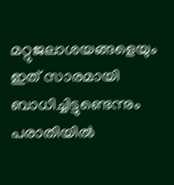മറ്റുജലാശയങ്ങളെയും ഇത് സാരമായി ബാധിച്ചിട്ടുണ്ടെന്നും പരാതിയിൽ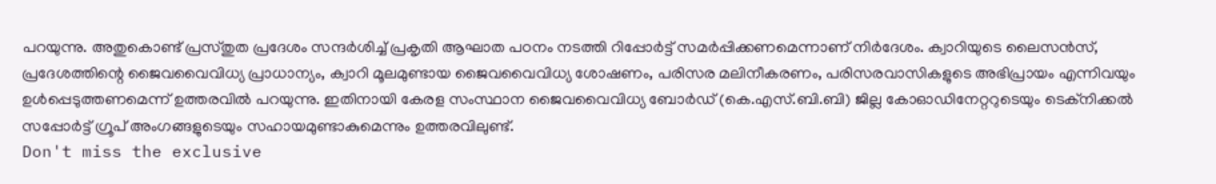പറയുന്നു. അതുകൊണ്ട് പ്രസ്തുത പ്രദേശം സന്ദർശിച്ച് പ്രകൃതി ആഘാത പഠനം നടത്തി റിപ്പോർട്ട് സമർപ്പിക്കണമെന്നാണ് നിർദേശം. ക്വാറിയുടെ ലൈസൻസ്, പ്രദേശത്തിന്റെ ജൈവവൈവിധ്യ പ്രാധാന്യം, ക്വാറി മൂലമുണ്ടായ ജൈവവൈവിധ്യ ശോഷണം, പരിസര മലിനീകരണം, പരിസരവാസികളുടെ അഭിപ്രായം എന്നിവയും ഉൾപ്പെടുത്തണമെന്ന് ഉത്തരവിൽ പറയുന്നു. ഇതിനായി കേരള സംസ്ഥാന ജൈവവൈവിധ്യ ബോർഡ് (കെ.എസ്.ബി.ബി) ജില്ല കോഓഡിനേറ്ററുടെയും ടെക്നിക്കൽ സപ്പോർട്ട് ഗ്രൂപ് അംഗങ്ങളുടെയും സഹായമുണ്ടാകുമെന്നും ഉത്തരവിലുണ്ട്.
Don't miss the exclusive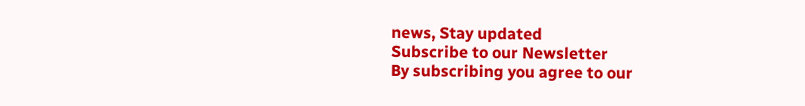news, Stay updated
Subscribe to our Newsletter
By subscribing you agree to our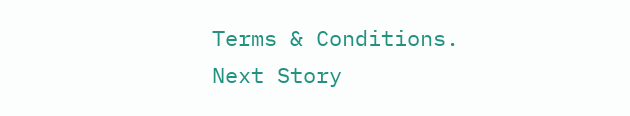Terms & Conditions.
Next Story